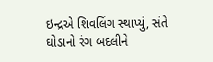ઇન્દ્રએ શિવલિંગ સ્થાપ્યું, સંતે ઘોડાનો રંગ બદલીને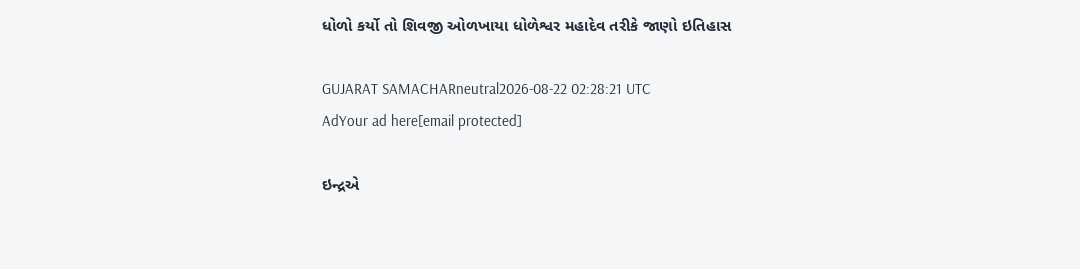ધોળો કર્યો તો શિવજી ઓળખાયા ધોળેશ્વર મહાદેવ તરીકે જાણો ઇતિહાસ

GUJARAT SAMACHARneutral2026-08-22 02:28:21 UTC
AdYour ad here[email protected]

ઇન્દ્રએ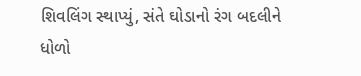શિવલિંગ સ્થાપ્યું, સંતે ઘોડાનો રંગ બદલીને ધોળો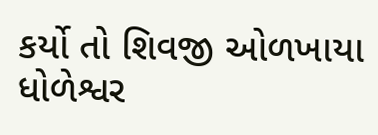કર્યો તો શિવજી ઓળખાયા ધોળેશ્વર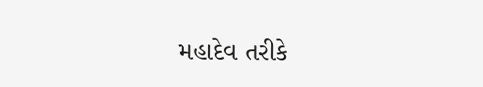મહાદેવ તરીકે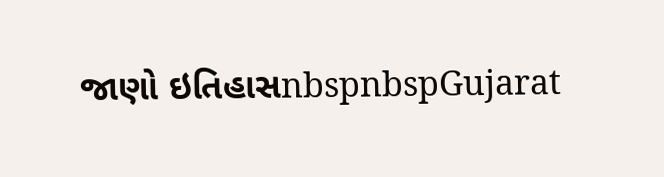જાણો ઇતિહાસnbspnbspGujarat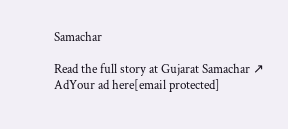Samachar

Read the full story at Gujarat Samachar ↗
AdYour ad here[email protected]